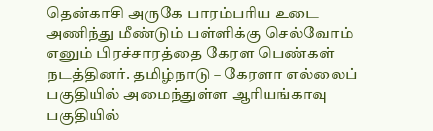தென்காசி அருகே பாரம்பரிய உடை அணிந்து மீண்டும் பள்ளிக்கு செல்வோம் எனும் பிரச்சாரத்தை கேரள பெண்கள் நடத்தினர். தமிழ்நாடு – கேரளா எல்லைப் பகுதியில் அமைந்துள்ள ஆரியங்காவு பகுதியில்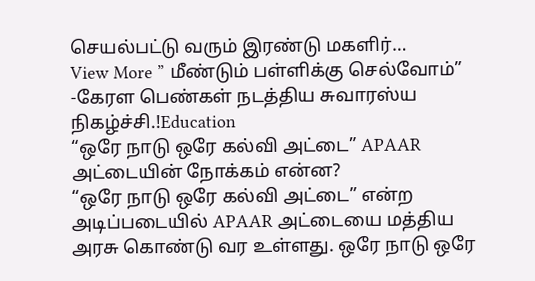செயல்பட்டு வரும் இரண்டு மகளிர்…
View More ” மீண்டும் பள்ளிக்கு செல்வோம்” -கேரள பெண்கள் நடத்திய சுவாரஸ்ய நிகழ்ச்சி.!Education
“ஒரே நாடு ஒரே கல்வி அட்டை” APAAR அட்டையின் நோக்கம் என்ன?
“ஒரே நாடு ஒரே கல்வி அட்டை” என்ற அடிப்படையில் APAAR அட்டையை மத்திய அரசு கொண்டு வர உள்ளது. ஒரே நாடு ஒரே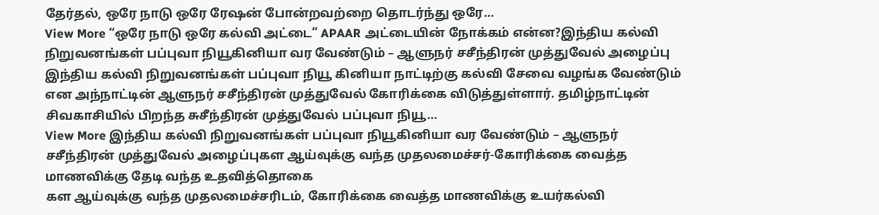தேர்தல், ஒரே நாடு ஒரே ரேஷன் போன்றவற்றை தொடர்ந்து ஒரே…
View More “ஒரே நாடு ஒரே கல்வி அட்டை” APAAR அட்டையின் நோக்கம் என்ன?இந்திய கல்வி நிறுவனங்கள் பப்புவா நியூகினியா வர வேண்டும் – ஆளுநர் சசீந்திரன் முத்துவேல் அழைப்பு
இந்திய கல்வி நிறுவனங்கள் பப்புவா நியூ கினியா நாட்டிற்கு கல்வி சேவை வழங்க வேண்டும் என அந்நாட்டின் ஆளுநர் சசீந்திரன் முத்துவேல் கோரிக்கை விடுத்துள்ளார். தமிழ்நாட்டின் சிவகாசியில் பிறந்த சுசீந்திரன் முத்துவேல் பப்புவா நியூ…
View More இந்திய கல்வி நிறுவனங்கள் பப்புவா நியூகினியா வர வேண்டும் – ஆளுநர் சசீந்திரன் முத்துவேல் அழைப்புகள ஆய்வுக்கு வந்த முதலமைச்சர்-கோரிக்கை வைத்த மாணவிக்கு தேடி வந்த உதவித்தொகை
கள ஆய்வுக்கு வந்த முதலமைச்சரிடம், கோரிக்கை வைத்த மாணவிக்கு உயர்கல்வி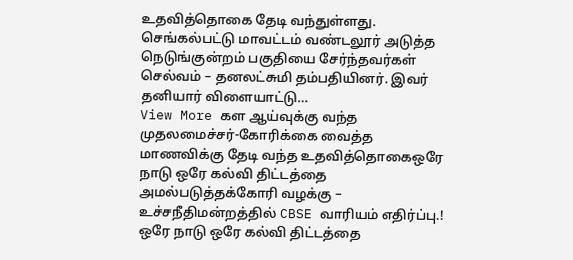உதவித்தொகை தேடி வந்துள்ளது. செங்கல்பட்டு மாவட்டம் வண்டலூர் அடுத்த நெடுங்குன்றம் பகுதியை சேர்ந்தவர்கள் செல்வம் – தனலட்சுமி தம்பதியினர். இவர் தனியார் விளையாட்டு…
View More கள ஆய்வுக்கு வந்த முதலமைச்சர்-கோரிக்கை வைத்த மாணவிக்கு தேடி வந்த உதவித்தொகைஒரே நாடு ஒரே கல்வி திட்டத்தை அமல்படுத்தக்கோரி வழக்கு – உச்சநீதிமன்றத்தில் CBSE வாரியம் எதிர்ப்பு.!
ஒரே நாடு ஒரே கல்வி திட்டத்தை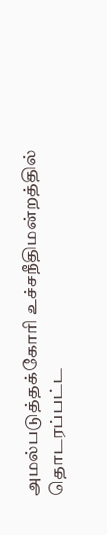அமல்படுத்தக்கோரி உச்சநீதிமன்றத்தில் தொடரப்பட்ட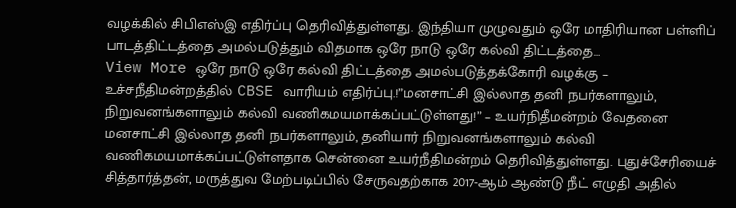வழக்கில் சிபிஎஸ்இ எதிர்ப்பு தெரிவித்துள்ளது. இந்தியா முழுவதும் ஒரே மாதிரியான பள்ளிப் பாடத்திட்டத்தை அமல்படுத்தும் விதமாக ஒரே நாடு ஒரே கல்வி திட்டத்தை…
View More ஒரே நாடு ஒரே கல்வி திட்டத்தை அமல்படுத்தக்கோரி வழக்கு – உச்சநீதிமன்றத்தில் CBSE வாரியம் எதிர்ப்பு.!”மனசாட்சி இல்லாத தனி நபர்களாலும், நிறுவனங்களாலும் கல்வி வணிகமயமாக்கப்பட்டுள்ளது!” – உயர்நிதீமன்றம் வேதனை
மனசாட்சி இல்லாத தனி நபர்களாலும், தனியார் நிறுவனங்களாலும் கல்வி வணிகமயமாக்கப்பட்டுள்ளதாக சென்னை உயர்நீதிமன்றம் தெரிவித்துள்ளது. புதுச்சேரியைச் சித்தார்த்தன், மருத்துவ மேற்படிப்பில் சேருவதற்காக 2017-ஆம் ஆண்டு நீட் எழுதி அதில்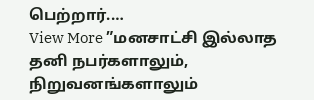பெற்றார்.…
View More ”மனசாட்சி இல்லாத தனி நபர்களாலும், நிறுவனங்களாலும்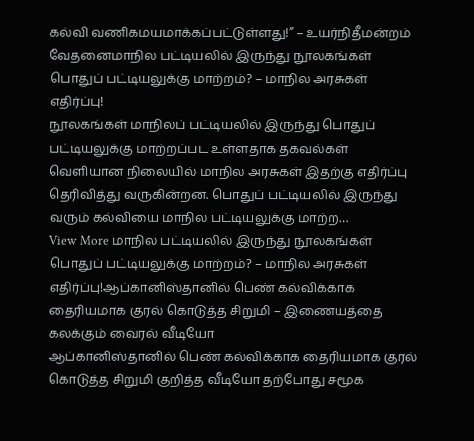கல்வி வணிகமயமாக்கப்பட்டுள்ளது!” – உயர்நிதீமன்றம் வேதனைமாநில பட்டியலில் இருந்து நூலகங்கள் பொதுப் பட்டியலுக்கு மாற்றம்? – மாநில அரசுகள் எதிர்ப்பு!
நூலகங்கள் மாநிலப் பட்டியலில் இருந்து பொதுப் பட்டியலுக்கு மாற்றப்பட உள்ளதாக தகவல்கள் வெளியான நிலையில் மாநில அரசுகள் இதற்கு எதிர்ப்பு தெரிவித்து வருகின்றன. பொதுப் பட்டியலில் இருந்து வரும் கல்வியை மாநில பட்டியலுக்கு மாற்ற…
View More மாநில பட்டியலில் இருந்து நூலகங்கள் பொதுப் பட்டியலுக்கு மாற்றம்? – மாநில அரசுகள் எதிர்ப்பு!ஆப்கானிஸ்தானில் பெண் கல்விக்காக தைரியமாக குரல் கொடுத்த சிறுமி – இணையத்தை கலக்கும் வைரல் வீடியோ
ஆப்கானிஸ்தானில் பெண் கல்விக்காக தைரியமாக குரல் கொடுத்த சிறுமி குறித்த வீடியோ தற்போது சமூக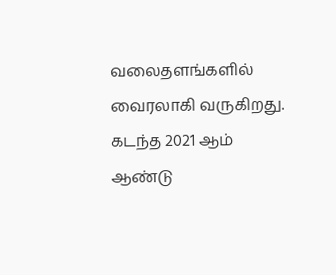வலைதளங்களில் வைரலாகி வருகிறது. கடந்த 2021 ஆம் ஆண்டு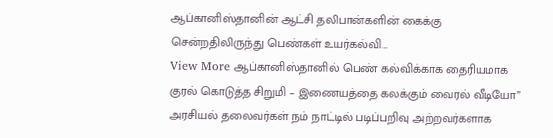ஆப்கானிஸ்தானின் ஆட்சி தலிபான்களின் கைக்கு சென்றதிலிருந்து பெண்கள் உயர்கல்வி…
View More ஆப்கானிஸ்தானில் பெண் கல்விக்காக தைரியமாக குரல் கொடுத்த சிறுமி – இணையத்தை கலக்கும் வைரல் வீடியோ” அரசியல் தலைவர்கள் நம் நாட்டில் படிப்பறிவு அற்றவர்களாக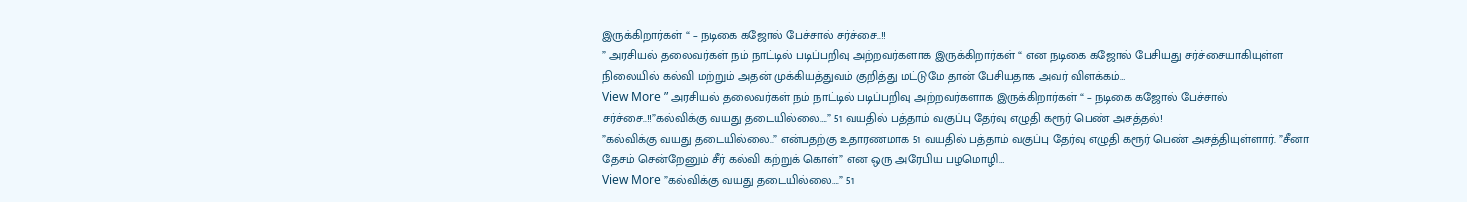இருக்கிறார்கள் “ – நடிகை கஜோல் பேச்சால் சர்ச்சை..!!
” அரசியல் தலைவர்கள் நம் நாட்டில் படிப்பறிவு அற்றவர்களாக இருக்கிறார்கள் “ என நடிகை கஜோல் பேசியது சர்ச்சையாகியுள்ள நிலையில் கல்வி மற்றும் அதன் முக்கியத்துவம் குறித்து மட்டுமே தான் பேசியதாக அவர் விளக்கம்…
View More ” அரசியல் தலைவர்கள் நம் நாட்டில் படிப்பறிவு அற்றவர்களாக இருக்கிறார்கள் “ – நடிகை கஜோல் பேச்சால் சர்ச்சை..!!”கல்விக்கு வயது தடையில்லை….” 51 வயதில் பத்தாம் வகுப்பு தேர்வு எழுதி கரூர் பெண் அசத்தல்!
”கல்விக்கு வயது தடையில்லை..” என்பதற்கு உதாரணமாக 51 வயதில் பத்தாம் வகுப்பு தேர்வு எழுதி கரூர் பெண் அசத்தியுள்ளார். ”சீனா தேசம் சென்றேனும் சீர் கல்வி கற்றுக் கொள்” என ஒரு அரேபிய பழமொழி…
View More ”கல்விக்கு வயது தடையில்லை….” 51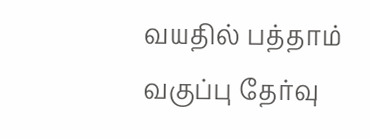வயதில் பத்தாம் வகுப்பு தேர்வு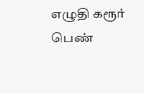எழுதி கரூர் பெண்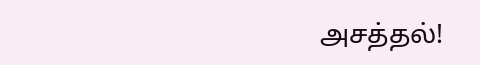அசத்தல்!